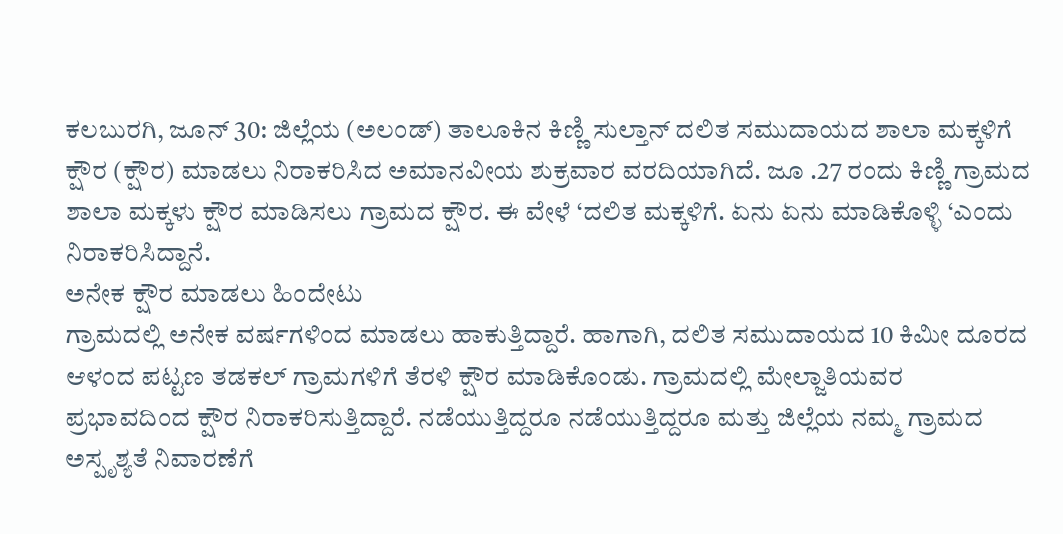ಕಲಬುರಗಿ, ಜೂನ್ 30: ಜಿಲ್ಲೆಯ (ಅಲಂಡ್) ತಾಲೂಕಿನ ಕಿಣ್ಣಿ ಸುಲ್ತಾನ್ ದಲಿತ ಸಮುದಾಯದ ಶಾಲಾ ಮಕ್ಕಳಿಗೆ ಕ್ಷೌರ (ಕ್ಷೌರ) ಮಾಡಲು ನಿರಾಕರಿಸಿದ ಅಮಾನವೀಯ ಶುಕ್ರವಾರ ವರದಿಯಾಗಿದೆ. ಜೂ .27 ರಂದು ಕಿಣ್ಣಿ ಗ್ರಾಮದ ಶಾಲಾ ಮಕ್ಕಳು ಕ್ಷೌರ ಮಾಡಿಸಲು ಗ್ರಾಮದ ಕ್ಷೌರ. ಈ ವೇಳೆ ‘ದಲಿತ ಮಕ್ಕಳಿಗೆ. ಏನು ಏನು ಮಾಡಿಕೊಳ್ಳಿ ‘ಎಂದು ನಿರಾಕರಿಸಿದ್ದಾನೆ.
ಅನೇಕ ಕ್ಷೌರ ಮಾಡಲು ಹಿಂದೇಟು
ಗ್ರಾಮದಲ್ಲಿ ಅನೇಕ ವರ್ಷಗಳಿಂದ ಮಾಡಲು ಹಾಕುತ್ತಿದ್ದಾರೆ. ಹಾಗಾಗಿ, ದಲಿತ ಸಮುದಾಯದ 10 ಕಿಮೀ ದೂರದ ಆಳಂದ ಪಟ್ಟಣ ತಡಕಲ್ ಗ್ರಾಮಗಳಿಗೆ ತೆರಳಿ ಕ್ಷೌರ ಮಾಡಿಕೊಂಡು. ಗ್ರಾಮದಲ್ಲಿ ಮೇಲ್ಜಾತಿಯವರ ಪ್ರಭಾವದಿಂದ ಕ್ಷೌರ ನಿರಾಕರಿಸುತ್ತಿದ್ದಾರೆ. ನಡೆಯುತ್ತಿದ್ದರೂ ನಡೆಯುತ್ತಿದ್ದರೂ ಮತ್ತು ಜಿಲ್ಲೆಯ ನಮ್ಮ ಗ್ರಾಮದ ಅಸ್ಪೃಶ್ಯತೆ ನಿವಾರಣೆಗೆ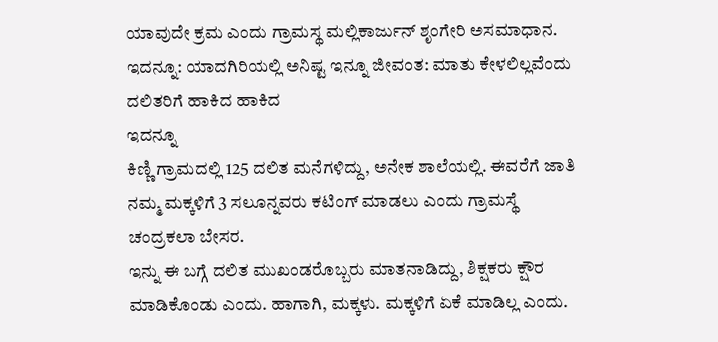ಯಾವುದೇ ಕ್ರಮ ಎಂದು ಗ್ರಾಮಸ್ಥ ಮಲ್ಲಿಕಾರ್ಜುನ್ ಶೃಂಗೇರಿ ಅಸಮಾಧಾನ.
ಇದನ್ನೂ: ಯಾದಗಿರಿಯಲ್ಲಿ ಅನಿಷ್ಟ ಇನ್ನೂ ಜೀವಂತ: ಮಾತು ಕೇಳಲಿಲ್ಲವೆಂದು ದಲಿತರಿಗೆ ಹಾಕಿದ ಹಾಕಿದ
ಇದನ್ನೂ
ಕಿಣ್ಣಿ ಗ್ರಾಮದಲ್ಲಿ 125 ದಲಿತ ಮನೆಗಳಿದ್ದು, ಅನೇಕ ಶಾಲೆಯಲ್ಲಿ. ಈವರೆಗೆ ಜಾತಿ ನಮ್ಮ ಮಕ್ಕಳಿಗೆ 3 ಸಲೂನ್ನವರು ಕಟಿಂಗ್ ಮಾಡಲು ಎಂದು ಗ್ರಾಮಸ್ಥೆ ಚಂದ್ರಕಲಾ ಬೇಸರ.
ಇನ್ನು ಈ ಬಗ್ಗೆ ದಲಿತ ಮುಖಂಡರೊಬ್ಬರು ಮಾತನಾಡಿದ್ದು, ಶಿಕ್ಷಕರು ಕ್ಷೌರ ಮಾಡಿಕೊಂಡು ಎಂದು. ಹಾಗಾಗಿ, ಮಕ್ಕಳು. ಮಕ್ಕಳಿಗೆ ಏಕೆ ಮಾಡಿಲ್ಲ ಎಂದು.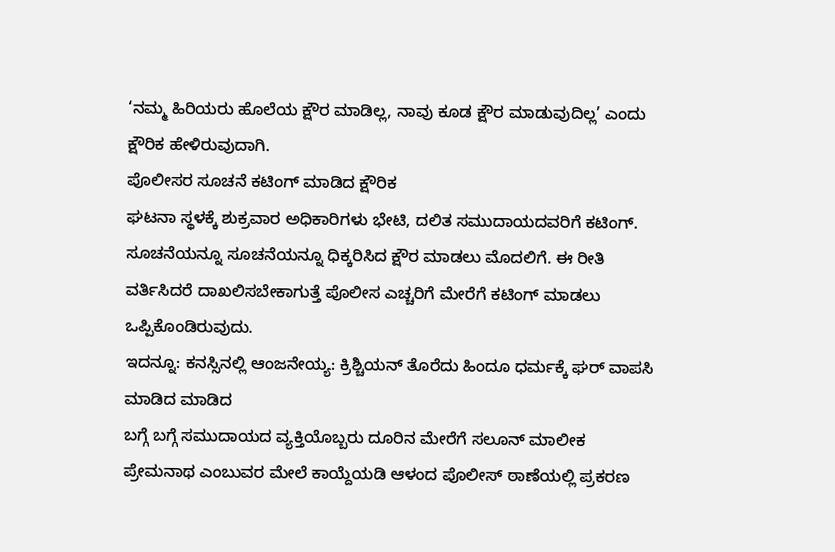‘ನಮ್ಮ ಹಿರಿಯರು ಹೊಲೆಯ ಕ್ಷೌರ ಮಾಡಿಲ್ಲ, ನಾವು ಕೂಡ ಕ್ಷೌರ ಮಾಡುವುದಿಲ್ಲ’ ಎಂದು ಕ್ಷೌರಿಕ ಹೇಳಿರುವುದಾಗಿ.
ಪೊಲೀಸರ ಸೂಚನೆ ಕಟಿಂಗ್ ಮಾಡಿದ ಕ್ಷೌರಿಕ
ಘಟನಾ ಸ್ಥಳಕ್ಕೆ ಶುಕ್ರವಾರ ಅಧಿಕಾರಿಗಳು ಭೇಟಿ, ದಲಿತ ಸಮುದಾಯದವರಿಗೆ ಕಟಿಂಗ್. ಸೂಚನೆಯನ್ನೂ ಸೂಚನೆಯನ್ನೂ ಧಿಕ್ಕರಿಸಿದ ಕ್ಷೌರ ಮಾಡಲು ಮೊದಲಿಗೆ. ಈ ರೀತಿ ವರ್ತಿಸಿದರೆ ದಾಖಲಿಸಬೇಕಾಗುತ್ತೆ ಪೊಲೀಸ ಎಚ್ಚರಿಗೆ ಮೇರೆಗೆ ಕಟಿಂಗ್ ಮಾಡಲು ಒಪ್ಪಿಕೊಂಡಿರುವುದು.
ಇದನ್ನೂ: ಕನಸ್ಸಿನಲ್ಲಿ ಆಂಜನೇಯ್ಯ: ಕ್ರಿಶ್ಚಿಯನ್ ತೊರೆದು ಹಿಂದೂ ಧರ್ಮಕ್ಕೆ ಘರ್ ವಾಪಸಿ ಮಾಡಿದ ಮಾಡಿದ
ಬಗ್ಗೆ ಬಗ್ಗೆ ಸಮುದಾಯದ ವ್ಯಕ್ತಿಯೊಬ್ಬರು ದೂರಿನ ಮೇರೆಗೆ ಸಲೂನ್ ಮಾಲೀಕ ಪ್ರೇಮನಾಥ ಎಂಬುವರ ಮೇಲೆ ಕಾಯ್ದೆಯಡಿ ಆಳಂದ ಪೊಲೀಸ್ ಠಾಣೆಯಲ್ಲಿ ಪ್ರಕರಣ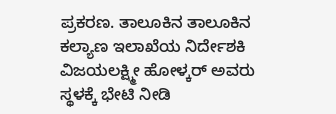ಪ್ರಕರಣ. ತಾಲೂಕಿನ ತಾಲೂಕಿನ ಕಲ್ಯಾಣ ಇಲಾಖೆಯ ನಿರ್ದೇಶಕಿ ವಿಜಯಲಕ್ಷ್ಮೀ ಹೋಳ್ಕರ್ ಅವರು ಸ್ಥಳಕ್ಕೆ ಭೇಟಿ ನೀಡಿ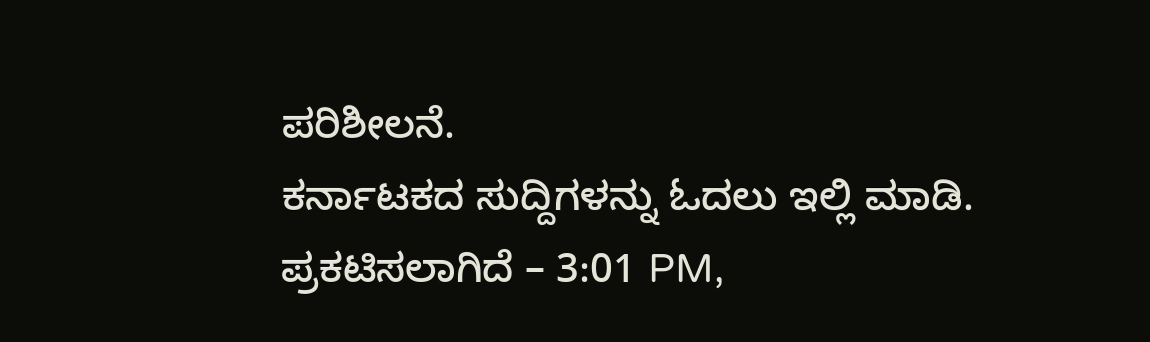ಪರಿಶೀಲನೆ.
ಕರ್ನಾಟಕದ ಸುದ್ದಿಗಳನ್ನು ಓದಲು ಇಲ್ಲಿ ಮಾಡಿ.
ಪ್ರಕಟಿಸಲಾಗಿದೆ – 3:01 PM,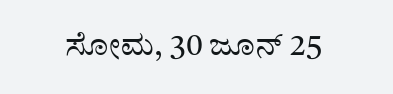ಸೋಮ, 30 ಜೂನ್ 25